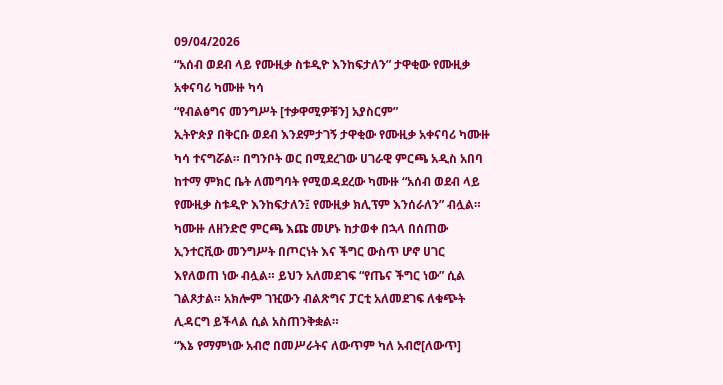09/04/2026
“አሰብ ወደብ ላይ የሙዚቃ ስቱዲዮ እንከፍታለን” ታዋቂው የሙዚቃ አቀናባሪ ካሙዙ ካሳ
“የብልፅግና መንግሥት [ተቃዋሚዎቹን] አያስርም”
ኢትዮጵያ በቅርቡ ወደብ እንደምታገኝ ታዋቂው የሙዚቃ አቀናባሪ ካሙዙ ካሳ ተናግሯል። በግንቦት ወር በሚደረገው ሀገራዊ ምርጫ አዲስ አበባ ከተማ ምክር ቤት ለመግባት የሚወዳደረው ካሙዙ “አሰብ ወደብ ላይ የሙዚቃ ስቱዲዮ እንከፍታለን፤ የሙዚቃ ክሊፕም እንሰራለን” ብሏል።
ካሙዙ ለዘንድሮ ምርጫ እጩ መሆኑ ከታወቀ በኋላ በሰጠው ኢንተርቪው መንግሥት በጦርነት እና ችግር ውስጥ ሆኖ ሀገር እየለወጠ ነው ብሏል። ይህን አለመደገፍ “የጤና ችግር ነው” ሲል ገልጾታል። አክሎም ገዢውን ብልጽግና ፓርቲ አለመደገፍ ለቁጭት ሊዳርግ ይችላል ሲል አስጠንቅቋል።
“እኔ የማምነው አብሮ በመሥራትና ለውጥም ካለ አብሮ[ለውጥ]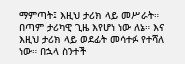ማምጣት፤ እዚህ ታሪክ ላይ መሥራት። በጣም ታሪካዊ ጊዜ እየሆነ ነው ለኔ። እና እዚህ ታሪክ ላይ ወደፊት መሳተፉ የተሻለ ነው። በኋላ ስንተች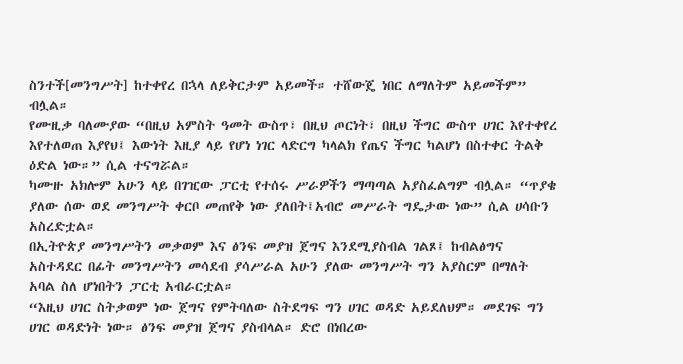ስንተች[መንግሥት] ከተቀየረ በኋላ ለይቅርታም አይመች። ተሸውጄ ነበር ለማለትም አይመችም” ብሏል።
የሙዚቃ ባለሙያው “በዚህ አምስት ዓመት ውስጥ፣ በዚህ ጦርነት፣ በዚህ ችግር ውስጥ ሀገር እየተቀየረ እየተለወጠ እያየህ፤ እውነት እዚያ ላይ የሆነ ነገር ላድርግ ካላልክ የጤና ችግር ካልሆነ በስተቀር ትልቅ ዕድል ነው።” ሲል ተናግሯል።
ካሙዙ አክሎም አሁን ላይ በገዢው ፓርቲ የተሰሩ ሥራዎችን ማጣጣል አያስፈልግም ብሏል። “ጥያቄ ያለው ሰው ወደ መንግሥት ቀርቦ መጠየቅ ነው ያለበት፤አብሮ መሥራት ግዴታው ነው” ሲል ሀሳቡን አስረድቷል።
በኢትዮጵያ መንግሥትን መቃወም እና ፅንፍ መያዝ ጀግና እንደሚያስብል ገልጾ፤ ከብልፅግና አስተዳደር በፊት መንግሥትን መሳደብ ያሳሥራል አሁን ያለው መንግሥት ግን አያስርም በማለት አባል ስለ ሆነበትን ፓርቲ አብራርቷል።
“እዚህ ሀገር ስትቃወም ነው ጀግና የምትባለው ስትደግፍ ግን ሀገር ወዳድ አይደለህም። መደገፍ ግን ሀገር ወዳድነት ነው። ፅንፍ መያዝ ጀግና ያስብላል። ድሮ በነበረው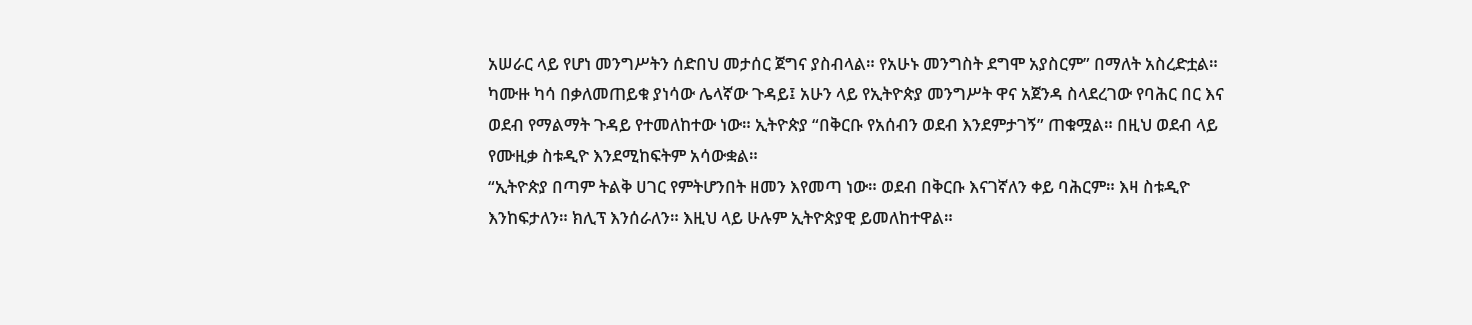አሠራር ላይ የሆነ መንግሥትን ሰድበህ መታሰር ጀግና ያስብላል። የአሁኑ መንግስት ደግሞ አያስርም” በማለት አስረድቷል።
ካሙዙ ካሳ በቃለመጠይቁ ያነሳው ሌላኛው ጉዳይ፤ አሁን ላይ የኢትዮጵያ መንግሥት ዋና አጀንዳ ስላደረገው የባሕር በር እና ወደብ የማልማት ጉዳይ የተመለከተው ነው። ኢትዮጵያ “በቅርቡ የአሰብን ወደብ እንደምታገኝ” ጠቁሟል። በዚህ ወደብ ላይ የሙዚቃ ስቱዲዮ እንደሚከፍትም አሳውቋል።
“ኢትዮጵያ በጣም ትልቅ ሀገር የምትሆንበት ዘመን እየመጣ ነው። ወደብ በቅርቡ እናገኛለን ቀይ ባሕርም። እዛ ስቱዲዮ እንከፍታለን። ክሊፕ እንሰራለን። እዚህ ላይ ሁሉም ኢትዮጵያዊ ይመለከተዋል።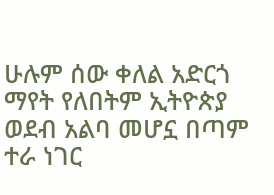ሁሉም ሰው ቀለል አድርጎ ማየት የለበትም ኢትዮጵያ ወደብ አልባ መሆኗ በጣም ተራ ነገር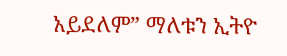አይደለም” ማለቱን ኢትዮ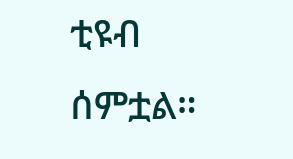ቲዩብ ሰምቷል።